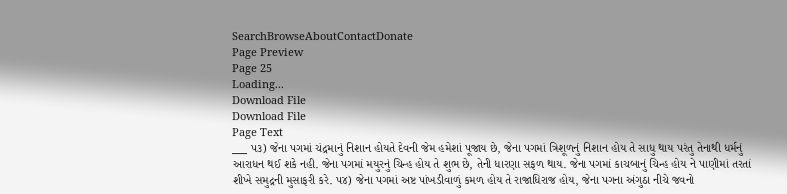SearchBrowseAboutContactDonate
Page Preview
Page 25
Loading...
Download File
Download File
Page Text
___ પ૩) જેના પગમાં ચંદ્રમાનું નિશાન હોયતે દેવની જેમ હમેશાં પૂજાય છે, જેના પગમાં ત્રિશૂળનું નિશાન હોય તે સાધુ થાય પરંતુ તેનાથી ધર્મનું આરાધન થઈ શકે નહી. જેના પગમાં મયુરનું ચિન્હ હોય તે શુભ છે, તેની ધારણા સફળ થાય. જેના પગમાં કાચબાનું ચિન્હ હોય ને પાણીમાં તરતાં શીખે સમુદ્રની મુસાફરી કરે. પ૪) જેના પગમાં અષ્ટ પાંખડીવાળું કમળ હોય તે રાજાધિરાજ હોય, જેના પગના અંગુઠા નીચે જવનો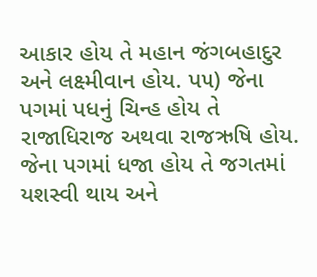આકાર હોય તે મહાન જંગબહાદુર અને લક્ષ્મીવાન હોય. પ૫) જેના પગમાં પધનું ચિન્હ હોય તે રાજાધિરાજ અથવા રાજઋષિ હોય. જેના પગમાં ધજા હોય તે જગતમાં યશસ્વી થાય અને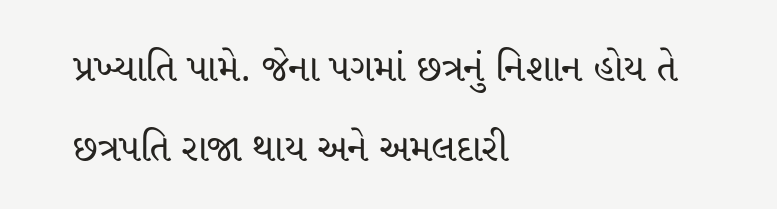પ્રખ્યાતિ પામે. જેના પગમાં છત્રનું નિશાન હોય તે છત્રપતિ રાજા થાય અને અમલદારી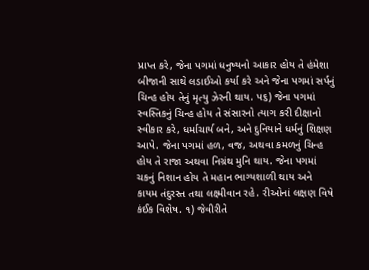પ્રાપ્ત કરે, જેના પગમાં ધનુષ્યનો આકાર હોય તે હંમેશા બીજાની સાથે લડાઈઓ કર્યા કરે અને જેના પગમાં સર્પનું ચિન્હ હોય તેનું મૃત્યુ ઝેરની થાય. પ૬) જેના પગમાં સ્વસ્તિકનું ચિન્હ હોય તે સંસારનો ત્યાગ કરી દીક્ષાનો સ્વીકાર કરે, ધર્માચાર્ય બને, અને દુનિયાને ધર્મનું શિક્ષણ આપે. જેના પગમાં હળ, વજ, અથવા કમળનું ચિન્હ હોય તે રાજા અથવા નિગ્રંથ મુનિ થાય. જેના પગમાં ચકનું નિશાન હોય તે મહાન ભાગ્યશાળી થાય અને કાયમ તંદુરસ્ત તથા લક્ષ્મીવાન રહે. રીઓનાં લક્ષણ વિષે કંઈક વિશેષ. ૧) જેવીરીતે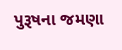પુરૂષના જમણા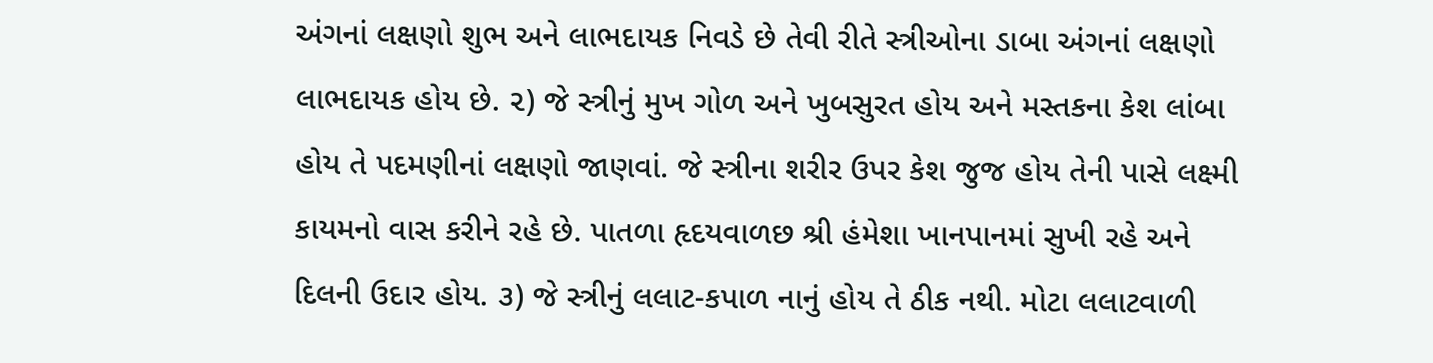અંગનાં લક્ષણો શુભ અને લાભદાયક નિવડે છે તેવી રીતે સ્ત્રીઓના ડાબા અંગનાં લક્ષણો લાભદાયક હોય છે. ૨) જે સ્ત્રીનું મુખ ગોળ અને ખુબસુરત હોય અને મસ્તકના કેશ લાંબા હોય તે પદમણીનાં લક્ષણો જાણવાં. જે સ્ત્રીના શરીર ઉપર કેશ જુજ હોય તેની પાસે લક્ષ્મી કાયમનો વાસ કરીને રહે છે. પાતળા હૃદયવાળછ શ્રી હંમેશા ખાનપાનમાં સુખી રહે અને દિલની ઉદાર હોય. ૩) જે સ્ત્રીનું લલાટ-કપાળ નાનું હોય તે ઠીક નથી. મોટા લલાટવાળી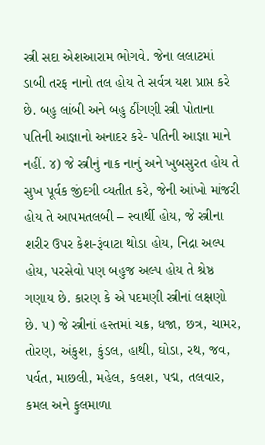સ્ત્રી સદા એશઆરામ ભોગવે. જેના લલાટમાં ડાબી તરફ નાનો તલ હોય તે સર્વત્ર યશ પ્રાપ્ત કરે છે. બહુ લાંબી અને બહુ ઠીંગણી સ્ત્રી પોતાના પતિની આજ્ઞાનો અનાદર કરે- પતિની આજ્ઞા માને નહીં. ૪) જે સ્ત્રીનું નાક નાનું અને ખુબસુરત હોય તે સુખ પૂર્વક જીંદગી વ્યતીત કરે, જેની આંખો માંજરી હોય તે આપમતલબી – સ્વાર્થી હોય, જે સ્ત્રીના શરીર ઉપર કેશ-રૂંવાટા થોડા હોય, નિદ્રા અલ્પ હોય, પરસેવો પણ બહુજ અલ્પ હોય તે શ્રેષ્ઠ ગણાય છે. કારણ કે એ પદમણી સ્ત્રીનાં લક્ષણો છે. ૫) જે સ્ત્રીનાં હસ્તમાં ચક્ર, ધજા, છત્ર, ચામર, તોરણ, અંકુશ, કુંડલ, હાથી, ઘોડા, રથ, જવ, પર્વત, માછલી, મહેલ, કલશ, પદ્મ, તલવાર, કમલ અને ફુલમાળા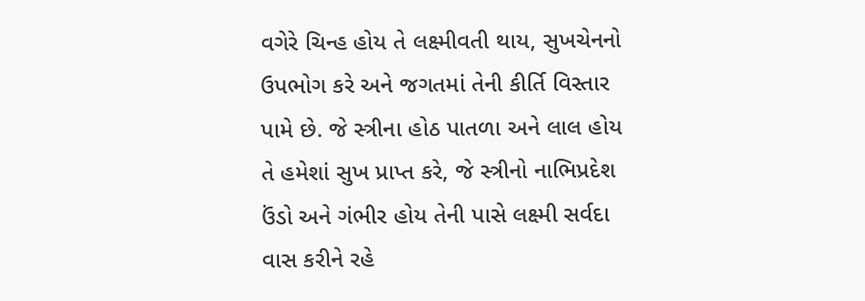વગેરે ચિન્હ હોય તે લક્ષ્મીવતી થાય, સુખચેનનો ઉપભોગ કરે અને જગતમાં તેની કીર્તિ વિસ્તાર પામે છે. જે સ્ત્રીના હોઠ પાતળા અને લાલ હોય તે હમેશાં સુખ પ્રાપ્ત કરે, જે સ્ત્રીનો નાભિપ્રદેશ ઉંડો અને ગંભીર હોય તેની પાસે લક્ષ્મી સર્વદા વાસ કરીને રહે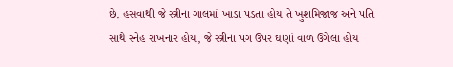છે. હસવાથી જે સ્ત્રીના ગાલમાં ખાડા પડતા હોય તે ખુશમિજાજ અને પતિ સાથે સ્નેહ રાખનાર હોય, જે સ્ત્રીના પગ ઉપર ઘણાં વાળ ઉગેલા હોય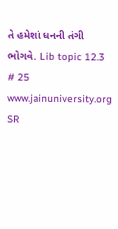તે હમેશાં ધનની તંગી ભોગવે. Lib topic 12.3 # 25 www.jainuniversity.org
SR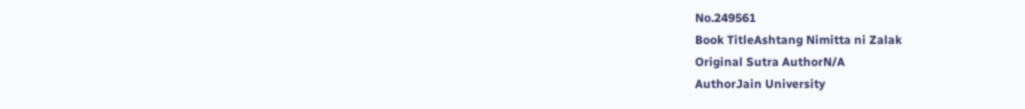No.249561
Book TitleAshtang Nimitta ni Zalak
Original Sutra AuthorN/A
AuthorJain University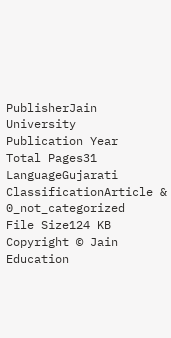PublisherJain University
Publication Year
Total Pages31
LanguageGujarati
ClassificationArticle & 0_not_categorized
File Size124 KB
Copyright © Jain Education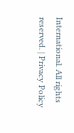International. All rights reserved. | Privacy Policy